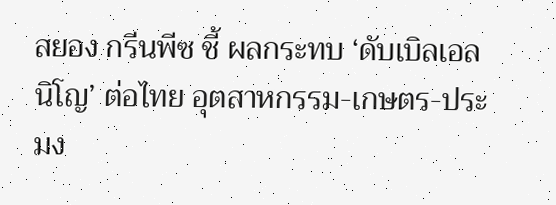สยอง กรีนพีซ ชี้ ผลกระทบ ‘ดับเบิลเอลนิโญ’ ต่อไทย อุตสาหกรรม-เกษตร-ประมง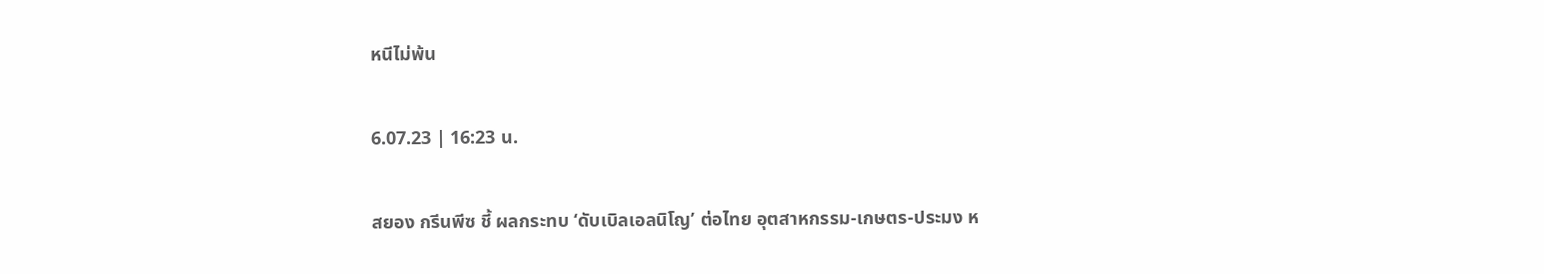หนีไม่พ้น

6.07.23 | 16:23 น.

สยอง กรีนพีซ ชี้ ผลกระทบ ‘ดับเบิลเอลนิโญ’ ต่อไทย อุตสาหกรรม-เกษตร-ประมง ห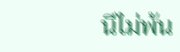นีไม่พ้น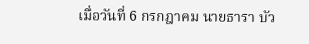เมื่อวันที่ 6 กรกฎาคม นายธารา บัว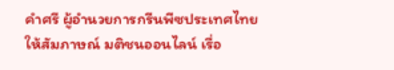คำศรี ผู้อำนวยการกรีนพีซประเทศไทย ให้สัมภาษณ์ มติชนออนไลน์ เรื่อ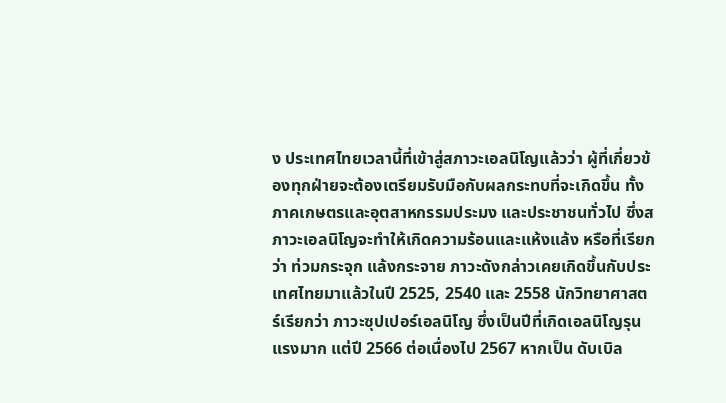ง ประเทศไทยเวลานี้ที่เข้าสู่สภาวะเอลนิโญแล้วว่า ผู้ที่เกี่ยวข้องทุกฝ่ายจะต้องเตรียมรับมือกับผลกระทบที่จะเกิดขึ้น ทั้งภาคเกษตรและอุตสาหกรรมประมง และประชาชนทั่วไป ซึ่งสภาวะเอลนิโญจะทำให้เกิดความร้อนและแห้งแล้ง หรือที่เรียกว่า ท่วมกระจุก แล้งกระจาย ภาวะดังกล่าวเคยเกิดขึ้นกับประเทศไทยมาแล้วในปี 2525, 2540 และ 2558 นักวิทยาศาสตร์เรียกว่า ภาวะซุปเปอร์เอลนิโญ ซึ่งเป็นปีที่เกิดเอลนิโญรุนแรงมาก แต่ปี 2566 ต่อเนื่องไป 2567 หากเป็น ดับเบิล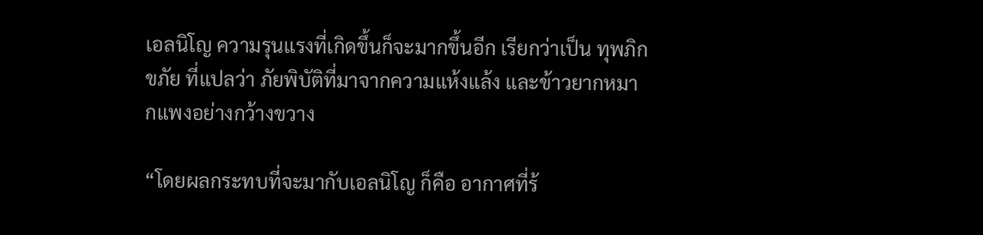เอลนิโญ ความรุนแรงที่เกิดขึ้นก็จะมากขึ้นอีก เรียกว่าเป็น ทุพภิกขภัย ที่แปลว่า ภัยพิบัติที่มาจากความแห้งแล้ง และข้าวยากหมากแพงอย่างกว้างขวาง

“โดยผลกระทบที่จะมากับเอลนิโญ ก็คือ อากาศที่ร้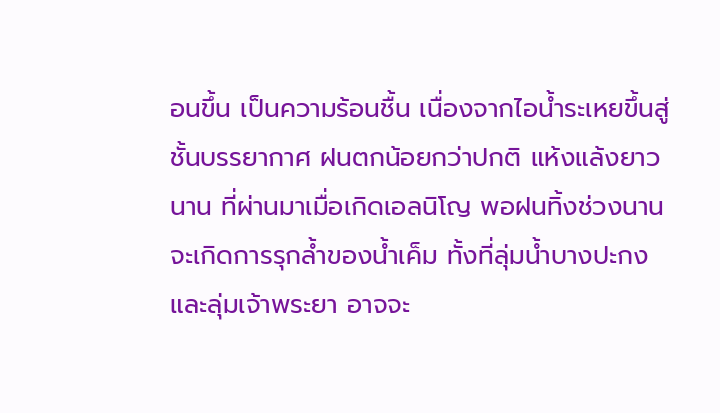อนขึ้น เป็นความร้อนชื้น เนื่องจากไอน้ำระเหยขึ้นสู่ชั้นบรรยากาศ ฝนตกน้อยกว่าปกติ แห้งแล้งยาวนาน ที่ผ่านมาเมื่อเกิดเอลนิโญ พอฝนทิ้งช่วงนาน จะเกิดการรุกล้ำของน้ำเค็ม ทั้งที่ลุ่มน้ำบางปะกง และลุ่มเจ้าพระยา อาจจะ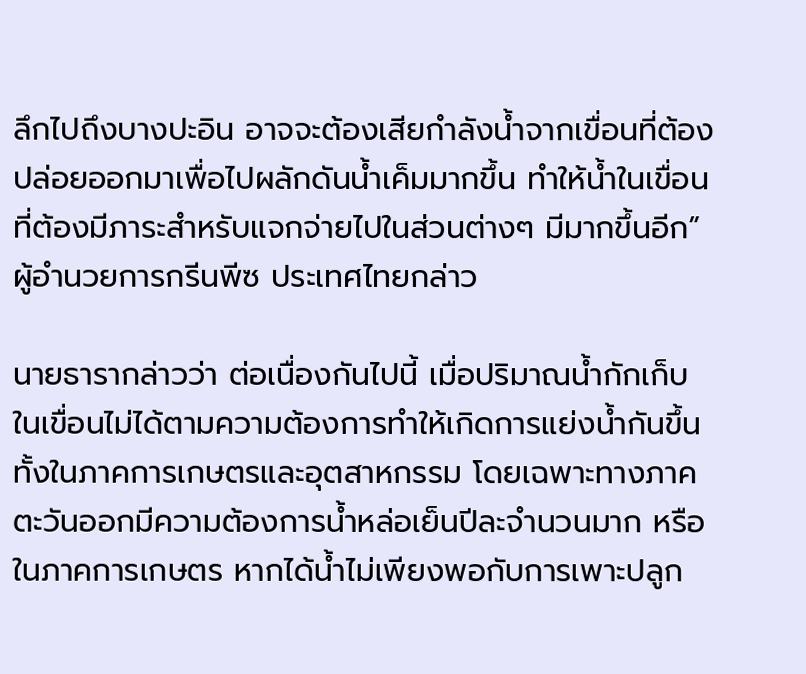ลึกไปถึงบางปะอิน อาจจะต้องเสียกำลังน้ำจากเขื่อนที่ต้องปล่อยออกมาเพื่อไปผลักดันน้ำเค็มมากขึ้น ทำให้น้ำในเขื่อน ที่ต้องมีภาระสำหรับแจกจ่ายไปในส่วนต่างๆ มีมากขึ้นอีก” ผู้อำนวยการกรีนพีซ ประเทศไทยกล่าว

นายธารากล่าวว่า ต่อเนื่องกันไปนี้ เมื่อปริมาณน้ำกักเก็บในเขื่อนไม่ได้ตามความต้องการทำให้เกิดการแย่งน้ำกันขึ้นทั้งในภาคการเกษตรและอุตสาหกรรม โดยเฉพาะทางภาคตะวันออกมีความต้องการน้ำหล่อเย็นปีละจำนวนมาก หรือในภาคการเกษตร หากได้น้ำไม่เพียงพอกับการเพาะปลูก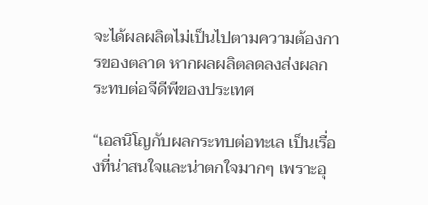จะได้ผลผลิตไม่เป็นไปตามความต้องการของตลาด หากผลผลิตลดลงส่งผลกระทบต่อจีดีพีของประเทศ

“เอลนิโญกับผลกระทบต่อทะเล เป็นเรื่องที่น่าสนใจและน่าตกใจมากๆ เพราะอุ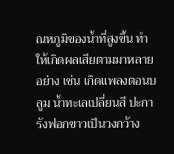ณหภูมิของน้ำที่สูงขึ้น ทำให้เกิดผลเสียตามมาหลายอย่าง เช่น เกิดแพลงตอนบลูม น้ำทะเลเปลี่ยนสี ปะการังฟอกขาวเป็นวงกว้าง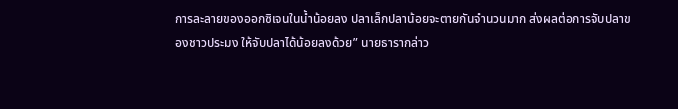การละลายของออกซิเจนในน้ำน้อยลง ปลาเล็กปลาน้อยจะตายกันจำนวนมาก ส่งผลต่อการจับปลาของชาวประมง ให้จับปลาได้น้อยลงด้วย” นายธารากล่าว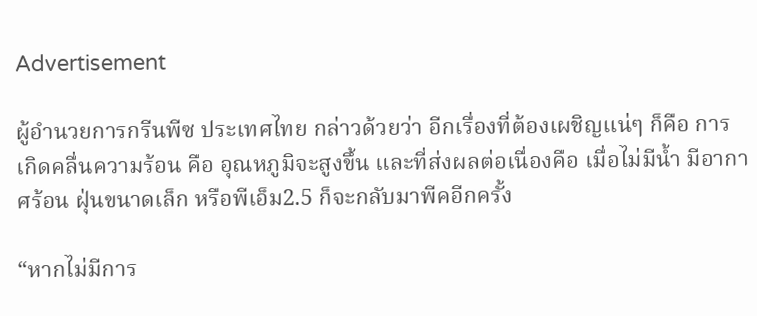Advertisement

ผู้อำนวยการกรีนพีซ ประเทศไทย กล่าวด้วยว่า อีกเรื่องที่ต้องเผชิญแน่ๆ ก็คือ การเกิดคลื่นความร้อน คือ อุณหภูมิจะสูงขึ้น และที่ส่งผลต่อเนื่องคือ เมื่อไม่มีน้ำ มีอากาศร้อน ฝุ่นขนาดเล็ก หรือพีเอ็ม2.5 ก็จะกลับมาพีคอีกครั้ง

“หากไม่มีการ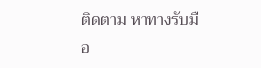ติดตาม หาทางรับมือ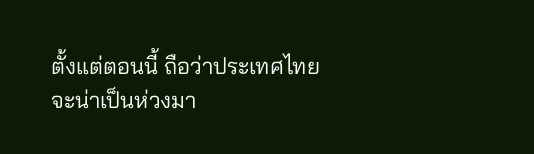ตั้งแต่ตอนนี้ ถือว่าประเทศไทยจะน่าเป็นห่วงมา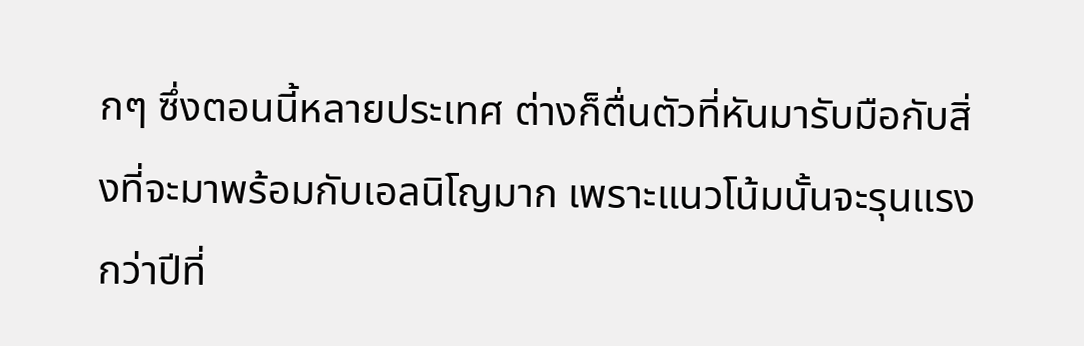กๆ ซึ่งตอนนี้หลายประเทศ ต่างก็ตื่นตัวที่หันมารับมือกับสิ่งที่จะมาพร้อมกับเอลนิโญมาก เพราะแนวโน้มนั้นจะรุนแรงกว่าปีที่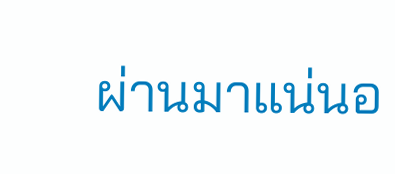ผ่านมาแน่นอ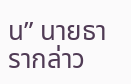น” นายธารากล่าว